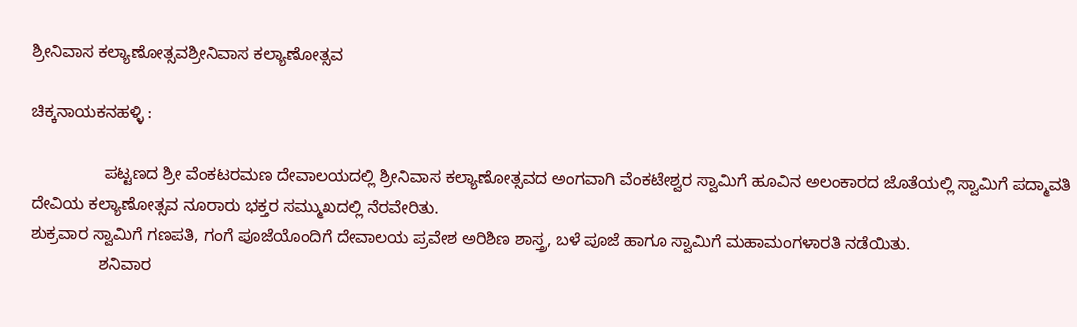ಶ್ರೀನಿವಾಸ ಕಲ್ಯಾಣೋತ್ಸವಶ್ರೀನಿವಾಸ ಕಲ್ಯಾಣೋತ್ಸವ

ಚಿಕ್ಕನಾಯಕನಹಳ್ಳಿ :

                ಪಟ್ಟಣದ ಶ್ರೀ ವೆಂಕಟರಮಣ ದೇವಾಲಯದಲ್ಲಿ ಶ್ರೀನಿವಾಸ ಕಲ್ಯಾಣೋತ್ಸವದ ಅಂಗವಾಗಿ ವೆಂಕಟೇಶ್ವರ ಸ್ವಾಮಿಗೆ ಹೂವಿನ ಅಲಂಕಾರದ ಜೊತೆಯಲ್ಲಿ ಸ್ವಾಮಿಗೆ ಪದ್ಮಾವತಿ ದೇವಿಯ ಕಲ್ಯಾಣೋತ್ಸವ ನೂರಾರು ಭಕ್ತರ ಸಮ್ಮುಖದಲ್ಲಿ ನೆರವೇರಿತು.
ಶುಕ್ರವಾರ ಸ್ವಾಮಿಗೆ ಗಣಪತಿ, ಗಂಗೆ ಪೂಜೆಯೊಂದಿಗೆ ದೇವಾಲಯ ಪ್ರವೇಶ ಅರಿಶಿಣ ಶಾಸ್ತ್ರ, ಬಳೆ ಪೂಜೆ ಹಾಗೂ ಸ್ವಾಮಿಗೆ ಮಹಾಮಂಗಳಾರತಿ ನಡೆಯಿತು.
               ಶನಿವಾರ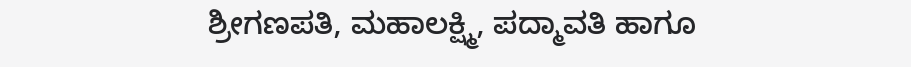ಶ್ರೀಗಣಪತಿ, ಮಹಾಲಕ್ಷ್ಮಿ, ಪದ್ಮಾವತಿ ಹಾಗೂ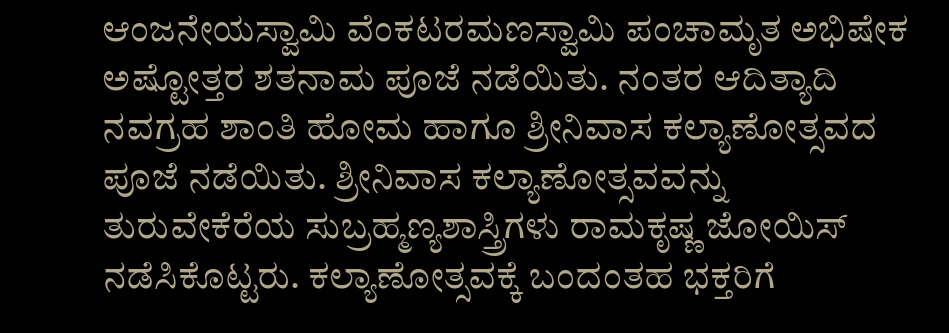ಆಂಜನೇಯಸ್ವಾಮಿ ವೆಂಕಟರಮಣಸ್ವಾಮಿ ಪಂಚಾಮೃತ ಅಭಿಷೇಕ ಅಷ್ಟೋತ್ತರ ಶತನಾಮ ಪೂಜೆ ನಡೆಯಿತು. ನಂತರ ಆದಿತ್ಯಾದಿ ನವಗ್ರಹ ಶಾಂತಿ ಹೋಮ ಹಾಗೂ ಶ್ರೀನಿವಾಸ ಕಲ್ಯಾಣೋತ್ಸವದ ಪೂಜೆ ನಡೆಯಿತು. ಶ್ರೀನಿವಾಸ ಕಲ್ಯಾಣೋತ್ಸವವನ್ನು ತುರುವೇಕೆರೆಯ ಸುಬ್ರಹ್ಮಣ್ಯಶಾಸ್ತ್ರಿಗಳು ರಾಮಕೃಷ್ಣ ಜೋಯಿಸ್ ನಡೆಸಿಕೊಟ್ಟರು. ಕಲ್ಯಾಣೋತ್ಸವಕ್ಕೆ ಬಂದಂತಹ ಭಕ್ತರಿಗೆ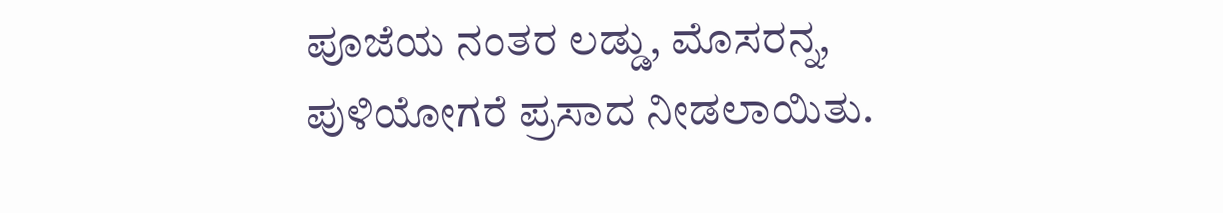ಪೂಜೆಯ ನಂತರ ಲಡ್ಡು, ಮೊಸರನ್ನ, ಪುಳಿಯೋಗರೆ ಪ್ರಸಾದ ನೀಡಲಾಯಿತು.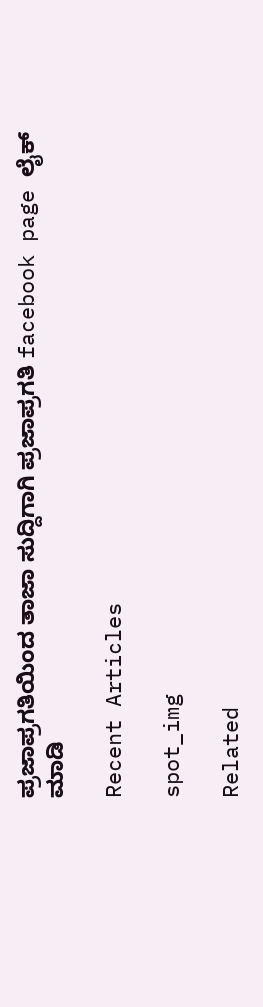ಪ್ರಜಾಪ್ರಗತಿಯಿಂದ ತಾಜಾ ಸುದ್ದಿಗಾಗಿ ಪ್ರಜಾಪ್ರಗತಿ facebook page ಲೈಕ್ ಮಾಡಿ

Recent Articles

spot_img

Related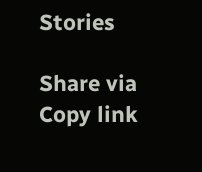Stories

Share via
Copy link